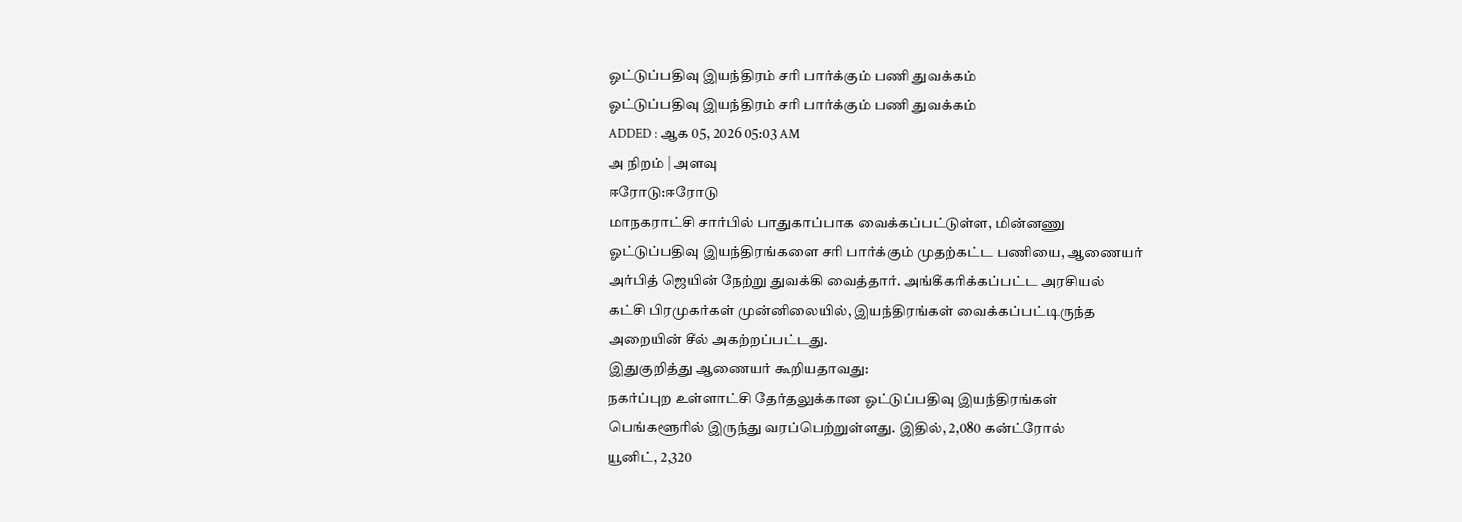ஓட்டுப்பதிவு இயந்திரம் சரி பார்க்கும் பணி துவக்கம்
ஓட்டுப்பதிவு இயந்திரம் சரி பார்க்கும் பணி துவக்கம்
ADDED : ஆக 05, 2026 05:03 AM
அ நிறம் | அளவு
ஈரோடு:ஈரோடு
மாநகராட்சி சார்பில் பாதுகாப்பாக வைக்கப்பட்டுள்ள, மின்னணு
ஓட்டுப்பதிவு இயந்திரங்களை சரி பார்க்கும் முதற்கட்ட பணியை, ஆணையர்
அர்பித் ஜெயின் நேற்று துவக்கி வைத்தார். அங்கீகரிக்கப்பட்ட அரசியல்
கட்சி பிரமுகர்கள் முன்னிலையில், இயந்திரங்கள் வைக்கப்பட்டிருந்த
அறையின் சீல் அகற்றப்பட்டது.
இதுகுறித்து ஆணையர் கூறியதாவது:
நகர்ப்புற உள்ளாட்சி தேர்தலுக்கான ஓட்டுப்பதிவு இயந்திரங்கள்
பெங்களூரில் இருந்து வரப்பெற்றுள்ளது. இதில், 2,080 கன்ட்ரோல்
யூனிட், 2,320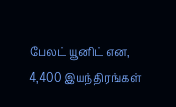பேலட் யூனிட் என, 4,400 இயந்திரங்கள்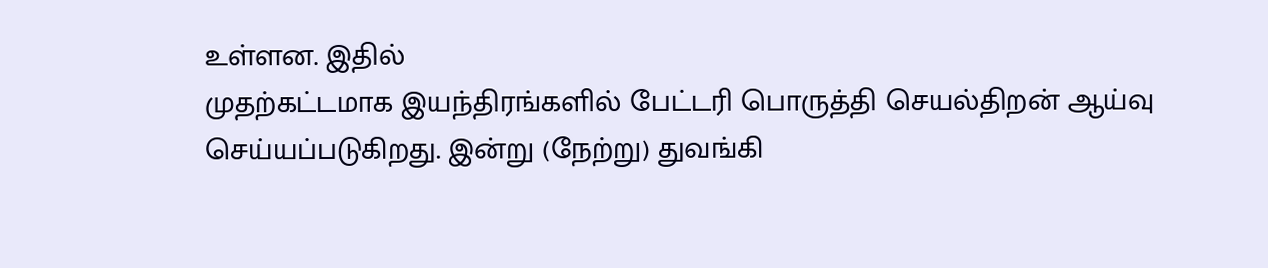உள்ளன. இதில்
முதற்கட்டமாக இயந்திரங்களில் பேட்டரி பொருத்தி செயல்திறன் ஆய்வு
செய்யப்படுகிறது. இன்று (நேற்று) துவங்கி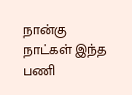நான்கு நாட்கள் இந்த பணி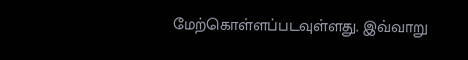மேற்கொள்ளப்படவுள்ளது. இவ்வாறு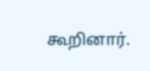கூறினார்.